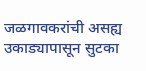जळगावकरांची असह्य उकाड्यापासून सुटका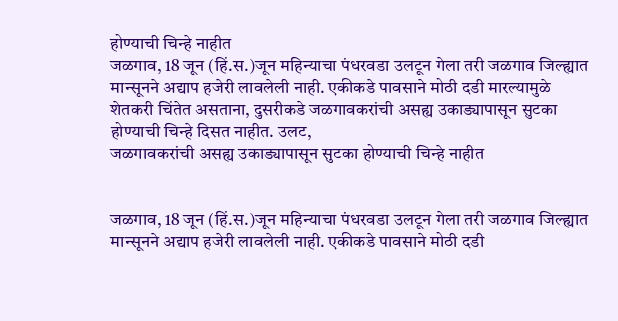होण्याची चिन्हे नाहीत
जळगाव, 18 जून (हिं.स.)जून महिन्याचा पंधरवडा उलटून गेला तरी जळगाव जिल्ह्यात मान्सूनने अद्याप हजेरी लावलेली नाही. एकीकडे पावसाने मोठी दडी मारल्यामुळे शेतकरी चिंतेत असताना, दुसरीकडे जळगावकरांची असह्य उकाड्यापासून सुटका होण्याची चिन्हे दिसत नाहीत. उलट,
जळगावकरांची असह्य उकाड्यापासून सुटका होण्याची चिन्हे नाहीत


जळगाव, 18 जून (हिं.स.)जून महिन्याचा पंधरवडा उलटून गेला तरी जळगाव जिल्ह्यात मान्सूनने अद्याप हजेरी लावलेली नाही. एकीकडे पावसाने मोठी दडी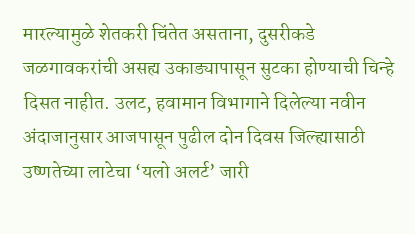मारल्यामुळे शेतकरी चिंतेत असताना, दुसरीकडे जळगावकरांची असह्य उकाड्यापासून सुटका होण्याची चिन्हे दिसत नाहीत. उलट, हवामान विभागाने दिलेल्या नवीन अंदाजानुसार आजपासून पुढील दोन दिवस जिल्ह्यासाठी उष्णतेच्या लाटेचा ‘यलो अलर्ट’ जारी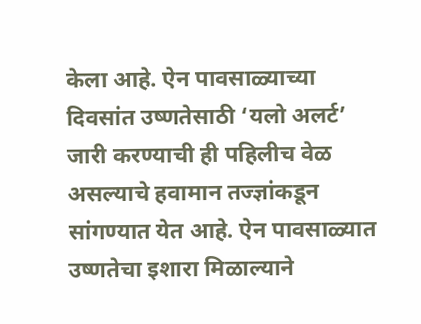केला आहे. ऐन पावसाळ्याच्या दिवसांत उष्णतेसाठी ‘यलो अलर्ट’ जारी करण्याची ही पहिलीच वेळ असल्याचे हवामान तज्ज्ञांकडून सांगण्यात येत आहे. ऐन पावसाळ्यात उष्णतेचा इशारा मिळाल्याने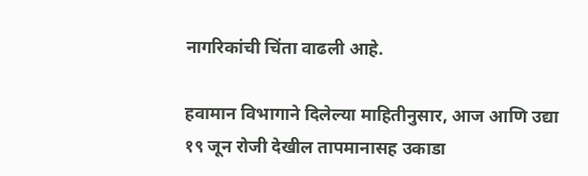नागरिकांची चिंता वाढली आहे.

हवामान विभागाने दिलेल्या माहितीनुसार, आज आणि उद्या १९ जून रोजी देखील तापमानासह उकाडा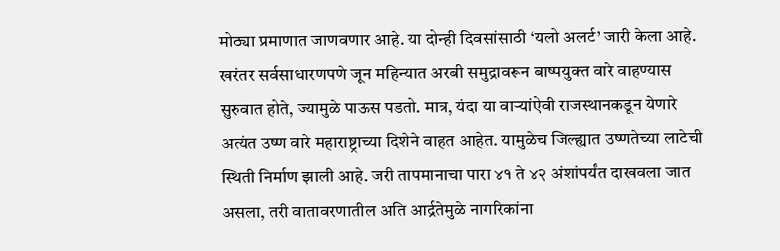मोठ्या प्रमाणात जाणवणार आहे. या दोन्ही दिवसांसाठी ‘यलो अलर्ट’ जारी केला आहे. खरंतर सर्वसाधारणपणे जून महिन्यात अरबी समुद्रावरून बाष्पयुक्त वारे वाहण्यास सुरुवात होते, ज्यामुळे पाऊस पडतो. मात्र, यंदा या वाऱ्यांऐवी राजस्थानकडून येणारे अत्यंत उष्ण वारे महाराष्ट्राच्या दिशेने वाहत आहेत. यामुळेच जिल्ह्यात उष्णतेच्या लाटेची स्थिती निर्माण झाली आहे. जरी तापमानाचा पारा ४१ ते ४२ अंशांपर्यंत दाखवला जात असला, तरी वातावरणातील अति आर्द्रतेमुळे नागरिकांना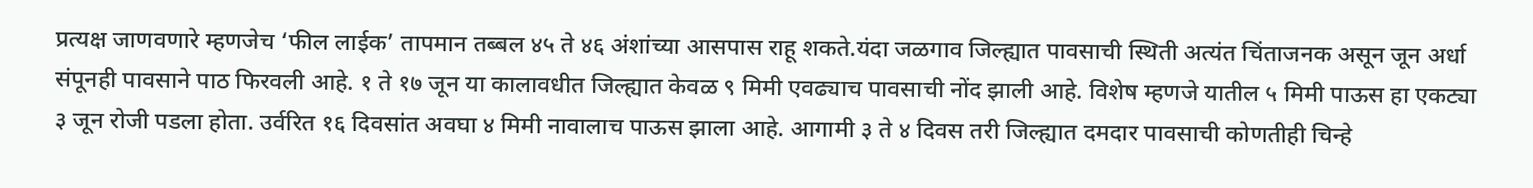प्रत्यक्ष जाणवणारे म्हणजेच ‘फील लाईक’ तापमान तब्बल ४५ ते ४६ अंशांच्या आसपास राहू शकते.यंदा जळगाव जिल्ह्यात पावसाची स्थिती अत्यंत चिंताजनक असून जून अर्धा संपूनही पावसाने पाठ फिरवली आहे. १ ते १७ जून या कालावधीत जिल्ह्यात केवळ ९ मिमी एवढ्याच पावसाची नोंद झाली आहे. विशेष म्हणजे यातील ५ मिमी पाऊस हा एकट्या ३ जून रोजी पडला होता. उर्वरित १६ दिवसांत अवघा ४ मिमी नावालाच पाऊस झाला आहे. आगामी ३ ते ४ दिवस तरी जिल्ह्यात दमदार पावसाची कोणतीही चिन्हे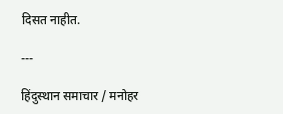दिसत नाहीत.

---

हिंदुस्थान समाचार / मनोहर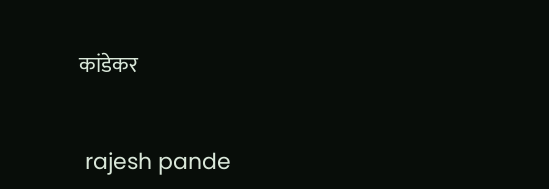कांडेकर


 rajesh pande